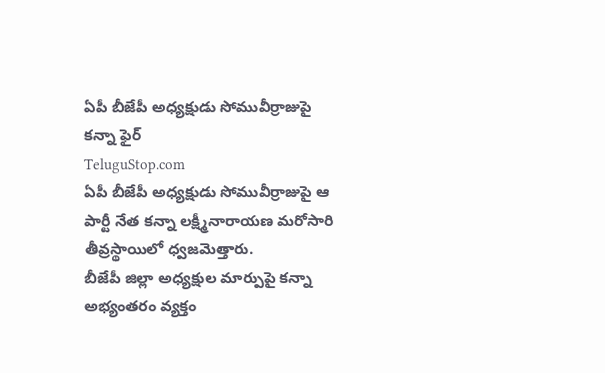ఏపీ బీజేపీ అధ్యక్షుడు సోమువీర్రాజుపై కన్నా ఫైర్
TeluguStop.com
ఏపీ బీజేపీ అధ్యక్షుడు సోమువీర్రాజుపై ఆ పార్టీ నేత కన్నా లక్ష్మీనారాయణ మరోసారి తీవ్రస్థాయిలో ధ్వజమెత్తారు.
బీజేపీ జిల్లా అధ్యక్షుల మార్పుపై కన్నా అభ్యంతరం వ్యక్తం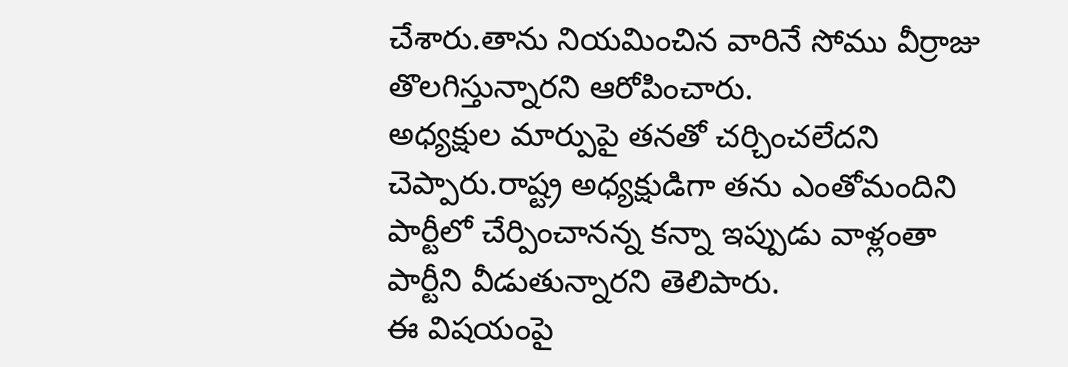చేశారు.తాను నియమించిన వారినే సోము వీర్రాజు తొలగిస్తున్నారని ఆరోపించారు.
అధ్యక్షుల మార్పుపై తనతో చర్చించలేదని చెప్పారు.రాష్ట్ర అధ్యక్షుడిగా తను ఎంతోమందిని పార్టీలో చేర్పించానన్న కన్నా ఇప్పుడు వాళ్లంతా పార్టీని వీడుతున్నారని తెలిపారు.
ఈ విషయంపై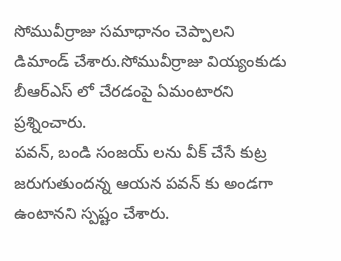సోమువీర్రాజు సమాధానం చెప్పాలని డిమాండ్ చేశారు.సోమువీర్రాజు వియ్యంకుడు బీఆర్ఎస్ లో చేరడంపై ఏమంటారని ప్రశ్నించారు.
పవన్, బండి సంజయ్ లను వీక్ చేసే కుట్ర జరుగుతుందన్న ఆయన పవన్ కు అండగా ఉంటానని స్పష్టం చేశారు.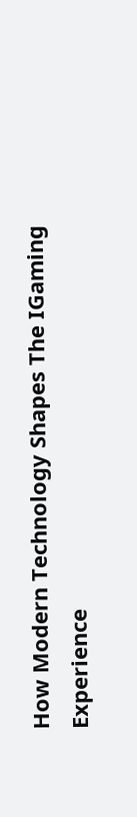How Modern Technology Shapes The IGaming Experience